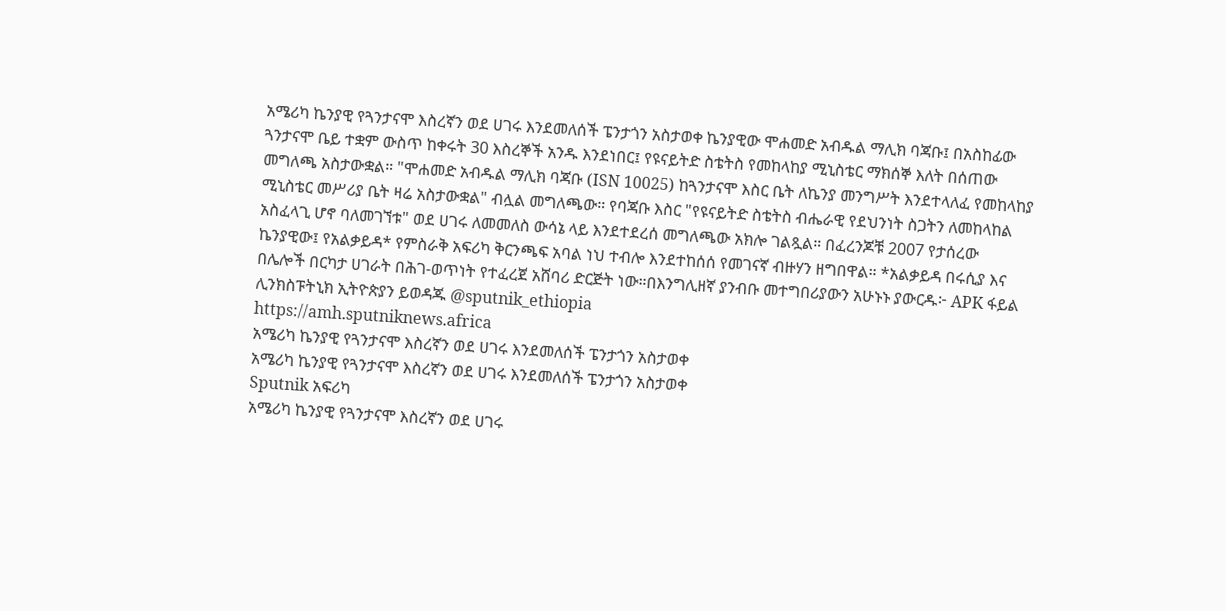አሜሪካ ኬንያዊ የጓንታናሞ እስረኛን ወደ ሀገሩ እንደመለሰች ፔንታጎን አስታወቀ ኬንያዊው ሞሐመድ አብዱል ማሊክ ባጃቡ፤ በአስከፊው ጓንታናሞ ቤይ ተቋም ውስጥ ከቀሩት 30 እስረኞች አንዱ እንደነበር፤ የዩናይትድ ስቴትስ የመከላከያ ሚኒስቴር ማክሰኞ እለት በሰጠው መግለጫ አስታውቋል። "ሞሐመድ አብዱል ማሊክ ባጃቡ (ISN 10025) ከጓንታናሞ እስር ቤት ለኬንያ መንግሥት እንደተላለፈ የመከላከያ ሚኒስቴር መሥሪያ ቤት ዛሬ አስታውቋል" ብሏል መግለጫው። የባጃቡ እስር "የዩናይትድ ስቴትስ ብሔራዊ የደህንነት ስጋትን ለመከላከል አስፈላጊ ሆኖ ባለመገኘቱ" ወደ ሀገሩ ለመመለስ ውሳኔ ላይ እንደተደረሰ መግለጫው አክሎ ገልጿል። በፈረንጆቹ 2007 የታሰረው ኬንያዊው፤ የአልቃይዳ* የምስራቅ አፍሪካ ቅርንጫፍ አባል ነህ ተብሎ እንደተከሰሰ የመገናኛ ብዙሃን ዘግበዋል። *አልቃይዳ በሩሲያ እና በሌሎች በርካታ ሀገራት በሕገ-ወጥነት የተፈረጀ አሸባሪ ድርጅት ነው።በእንግሊዘኛ ያንብቡ መተግበሪያውን አሁኑኑ ያውርዱ፦ APK ፋይል ሊንክስፑትኒክ ኢትዮጵያን ይወዳጁ @sputnik_ethiopia
https://amh.sputniknews.africa
አሜሪካ ኬንያዊ የጓንታናሞ እስረኛን ወደ ሀገሩ እንደመለሰች ፔንታጎን አስታወቀ
አሜሪካ ኬንያዊ የጓንታናሞ እስረኛን ወደ ሀገሩ እንደመለሰች ፔንታጎን አስታወቀ
Sputnik አፍሪካ
አሜሪካ ኬንያዊ የጓንታናሞ እስረኛን ወደ ሀገሩ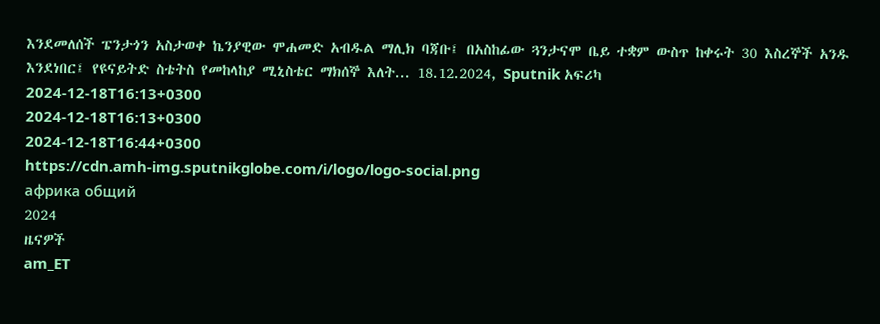እንደመለሰች ፔንታጎን አስታወቀ ኬንያዊው ሞሐመድ አብዱል ማሊክ ባጃቡ፤ በአስከፊው ጓንታናሞ ቤይ ተቋም ውስጥ ከቀሩት 30 እስረኞች አንዱ እንደነበር፤ የዩናይትድ ስቴትስ የመከላከያ ሚኒስቴር ማክሰኞ እለት... 18.12.2024, Sputnik አፍሪካ
2024-12-18T16:13+0300
2024-12-18T16:13+0300
2024-12-18T16:44+0300
https://cdn.amh-img.sputnikglobe.com/i/logo/logo-social.png
африка общий
2024
ዜናዎች
am_ET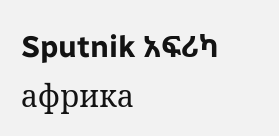Sputnik አፍሪካ
африка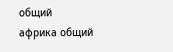общий
африка общий